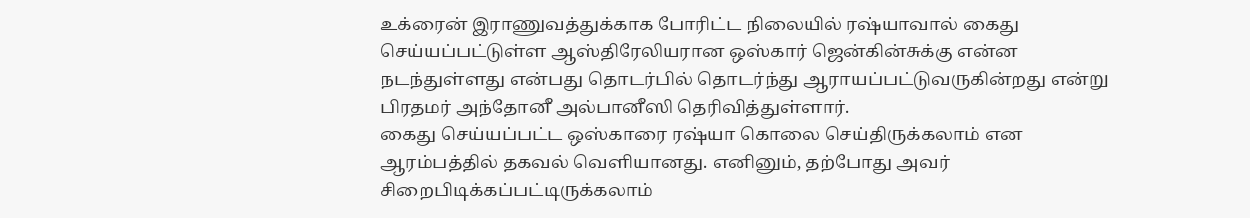உக்ரைன் இராணுவத்துக்காக போரிட்ட நிலையில் ரஷ்யாவால் கைது செய்யப்பட்டுள்ள ஆஸ்திரேலியரான ஒஸ்கார் ஜென்கின்சுக்கு என்ன நடந்துள்ளது என்பது தொடர்பில் தொடர்ந்து ஆராயப்பட்டுவருகின்றது என்று பிரதமர் அந்தோனீ அல்பானீஸி தெரிவித்துள்ளார்.
கைது செய்யப்பட்ட ஒஸ்காரை ரஷ்யா கொலை செய்திருக்கலாம் என ஆரம்பத்தில் தகவல் வெளியானது. எனினும், தற்போது அவர் சிறைபிடிக்கப்பட்டிருக்கலாம்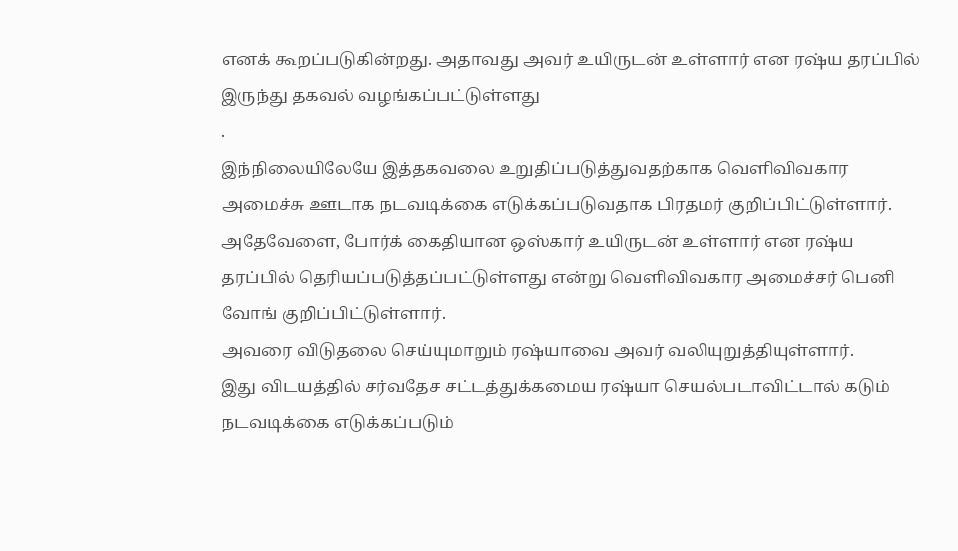எனக் கூறப்படுகின்றது. அதாவது அவர் உயிருடன் உள்ளார் என ரஷ்ய தரப்பில் இருந்து தகவல் வழங்கப்பட்டுள்ளது
.
இந்நிலையிலேயே இத்தகவலை உறுதிப்படுத்துவதற்காக வெளிவிவகார அமைச்சு ஊடாக நடவடிக்கை எடுக்கப்படுவதாக பிரதமர் குறிப்பிட்டுள்ளார்.
அதேவேளை, போர்க் கைதியான ஒஸ்கார் உயிருடன் உள்ளார் என ரஷ்ய தரப்பில் தெரியப்படுத்தப்பட்டுள்ளது என்று வெளிவிவகார அமைச்சர் பெனி வோங் குறிப்பிட்டுள்ளார்.
அவரை விடுதலை செய்யுமாறும் ரஷ்யாவை அவர் வலியுறுத்தியுள்ளார்.
இது விடயத்தில் சர்வதேச சட்டத்துக்கமைய ரஷ்யா செயல்படாவிட்டால் கடும் நடவடிக்கை எடுக்கப்படும்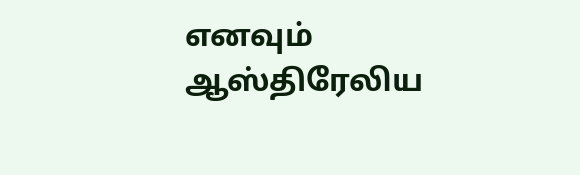எனவும் ஆஸ்திரேலிய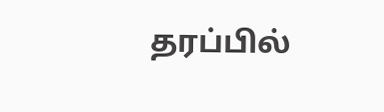தரப்பில்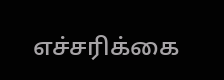எச்சரிக்கை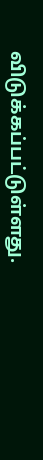விடுக்கப்பட்டுள்ளது.